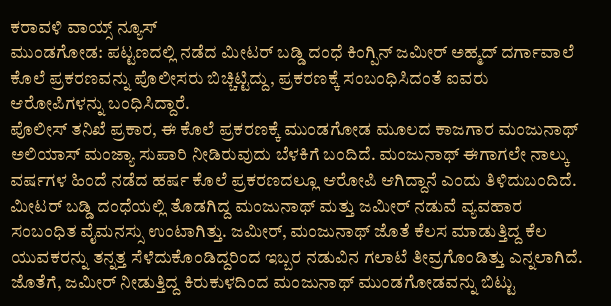ಕರಾವಳಿ ವಾಯ್ಸ್ ನ್ಯೂಸ್
ಮುಂಡಗೋಡ: ಪಟ್ಟಣದಲ್ಲಿ ನಡೆದ ಮೀಟರ್ ಬಡ್ಡಿ ದಂಧೆ ಕಿಂಗ್ಪಿನ್ ಜಮೀರ್ ಅಹ್ಮದ್ ದರ್ಗಾವಾಲೆ ಕೊಲೆ ಪ್ರಕರಣವನ್ನು ಪೊಲೀಸರು ಬಿಚ್ಚಿಟ್ಟಿದ್ದು, ಪ್ರಕರಣಕ್ಕೆ ಸಂಬಂಧಿಸಿದಂತೆ ಐವರು ಆರೋಪಿಗಳನ್ನು ಬಂಧಿಸಿದ್ದಾರೆ.
ಪೊಲೀಸ್ ತನಿಖೆ ಪ್ರಕಾರ, ಈ ಕೊಲೆ ಪ್ರಕರಣಕ್ಕೆ ಮುಂಡಗೋಡ ಮೂಲದ ಕಾಜಗಾರ ಮಂಜುನಾಥ್ ಅಲಿಯಾಸ್ ಮಂಜ್ಯಾ ಸುಪಾರಿ ನೀಡಿರುವುದು ಬೆಳಕಿಗೆ ಬಂದಿದೆ. ಮಂಜುನಾಥ್ ಈಗಾಗಲೇ ನಾಲ್ಕು ವರ್ಷಗಳ ಹಿಂದೆ ನಡೆದ ಹರ್ಷ ಕೊಲೆ ಪ್ರಕರಣದಲ್ಲೂ ಆರೋಪಿ ಆಗಿದ್ದಾನೆ ಎಂದು ತಿಳಿದುಬಂದಿದೆ.
ಮೀಟರ್ ಬಡ್ಡಿ ದಂಧೆಯಲ್ಲಿ ತೊಡಗಿದ್ದ ಮಂಜುನಾಥ್ ಮತ್ತು ಜಮೀರ್ ನಡುವೆ ವ್ಯವಹಾರ ಸಂಬಂಧಿತ ವೈಮನಸ್ಸು ಉಂಟಾಗಿತ್ತು. ಜಮೀರ್, ಮಂಜುನಾಥ್ ಜೊತೆ ಕೆಲಸ ಮಾಡುತ್ತಿದ್ದ ಕೆಲ ಯುವಕರನ್ನು ತನ್ನತ್ತ ಸೆಳೆದುಕೊಂಡಿದ್ದರಿಂದ ಇಬ್ಬರ ನಡುವಿನ ಗಲಾಟೆ ತೀವ್ರಗೊಂಡಿತ್ತು ಎನ್ನಲಾಗಿದೆ. ಜೊತೆಗೆ, ಜಮೀರ್ ನೀಡುತ್ತಿದ್ದ ಕಿರುಕುಳದಿಂದ ಮಂಜುನಾಥ್ ಮುಂಡಗೋಡವನ್ನು ಬಿಟ್ಟು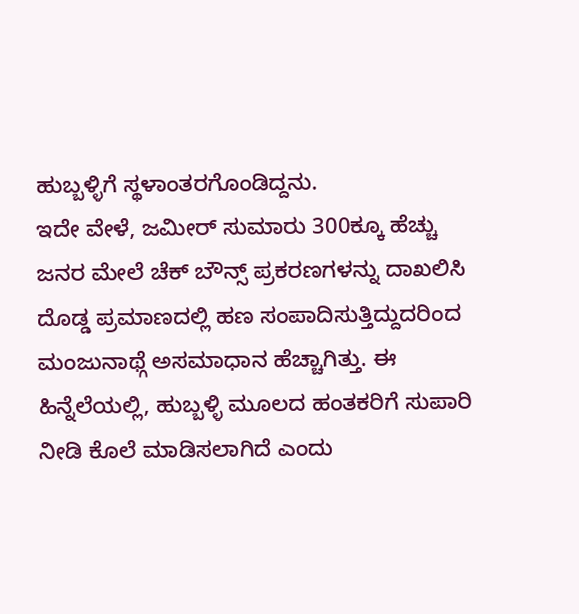ಹುಬ್ಬಳ್ಳಿಗೆ ಸ್ಥಳಾಂತರಗೊಂಡಿದ್ದನು.
ಇದೇ ವೇಳೆ, ಜಮೀರ್ ಸುಮಾರು 300ಕ್ಕೂ ಹೆಚ್ಚು ಜನರ ಮೇಲೆ ಚೆಕ್ ಬೌನ್ಸ್ ಪ್ರಕರಣಗಳನ್ನು ದಾಖಲಿಸಿ ದೊಡ್ಡ ಪ್ರಮಾಣದಲ್ಲಿ ಹಣ ಸಂಪಾದಿಸುತ್ತಿದ್ದುದರಿಂದ ಮಂಜುನಾಥ್ಗೆ ಅಸಮಾಧಾನ ಹೆಚ್ಚಾಗಿತ್ತು. ಈ ಹಿನ್ನೆಲೆಯಲ್ಲಿ, ಹುಬ್ಬಳ್ಳಿ ಮೂಲದ ಹಂತಕರಿಗೆ ಸುಪಾರಿ ನೀಡಿ ಕೊಲೆ ಮಾಡಿಸಲಾಗಿದೆ ಎಂದು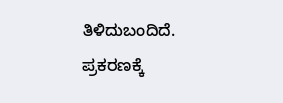ತಿಳಿದುಬಂದಿದೆ.
ಪ್ರಕರಣಕ್ಕೆ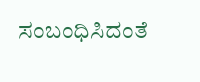ಸಂಬಂಧಿಸಿದಂತೆ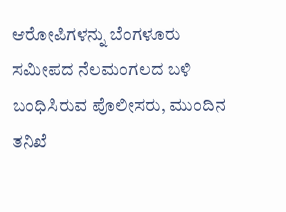ಆರೋಪಿಗಳನ್ನು ಬೆಂಗಳೂರು ಸಮೀಪದ ನೆಲಮಂಗಲದ ಬಳಿ ಬಂಧಿಸಿರುವ ಪೊಲೀಸರು, ಮುಂದಿನ ತನಿಖೆ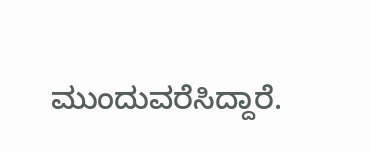ಮುಂದುವರೆಸಿದ್ದಾರೆ.